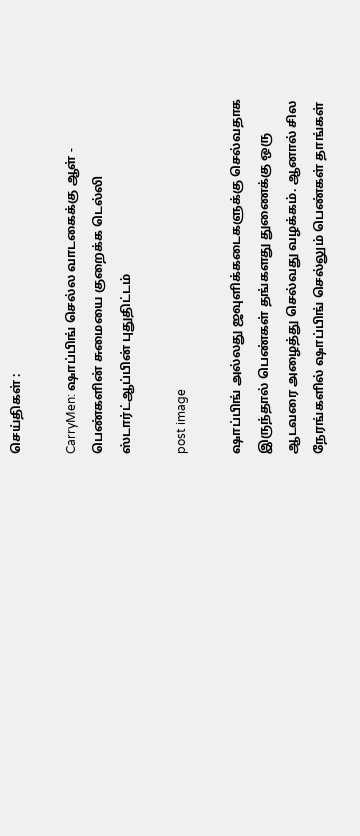செய்திகள் :

CarryMen: ஷாப்பிங் செல்ல வாடகைக்கு ஆள் - பெண்களின் சுமையை குறைக்க டெல்லி ஸ்டார்ட்ஆப்பின் புதுதிட்டம்

post image

ஷாப்பிங் அல்லது ஜவுளிக்கடைகளுக்கு செல்வதாக இருந்தால் பெண்கள் தங்களது துணைக்கு ஒரு ஆடவரை அழைத்து செல்வது வழக்கம். ஆனால் சில நேரங்களில் ஷாப்பிங் செல்லும் பெண்கள் தாங்கள்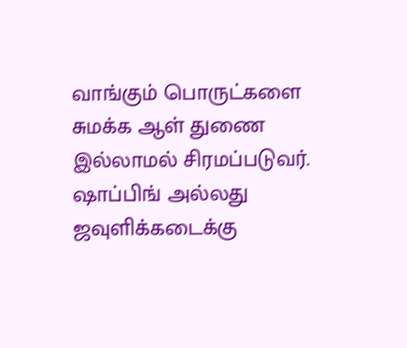வாங்கும் பொருட்களை சுமக்க ஆள் துணை இல்லாமல் சிரமப்படுவர். ஷாப்பிங் அல்லது ஜவுளிக்கடைக்கு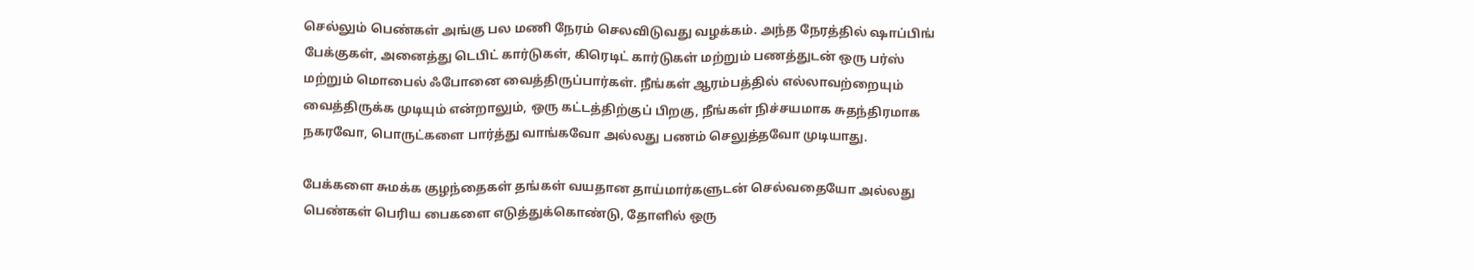செல்லும் பெண்கள் அங்கு பல மணி நேரம் செலவிடுவது வழக்கம். அந்த நேரத்தில் ஷாப்பிங் பேக்குகள், அனைத்து டெபிட் கார்டுகள், கிரெடிட் கார்டுகள் மற்றும் பணத்துடன் ஒரு பர்ஸ் மற்றும் மொபைல் ஃபோனை வைத்திருப்பார்கள். நீங்கள் ஆரம்பத்தில் எல்லாவற்றையும் வைத்திருக்க முடியும் என்றாலும், ஒரு கட்டத்திற்குப் பிறகு, நீங்கள் நிச்சயமாக சுதந்திரமாக நகரவோ, பொருட்களை பார்த்து வாங்கவோ அல்லது பணம் செலுத்தவோ முடியாது.

பேக்களை சுமக்க குழந்தைகள் தங்கள் வயதான தாய்மார்களுடன் செல்வதையோ அல்லது பெண்கள் பெரிய பைகளை எடுத்துக்கொண்டு, தோளில் ஒரு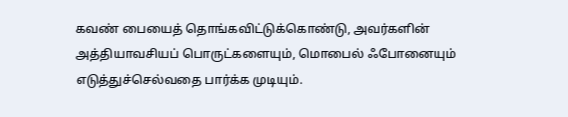கவண் பையைத் தொங்கவிட்டுக்கொண்டு, அவர்களின் அத்தியாவசியப் பொருட்களையும், மொபைல் ஃபோனையும் எடுத்துச்செல்வதை பார்க்க முடியும்.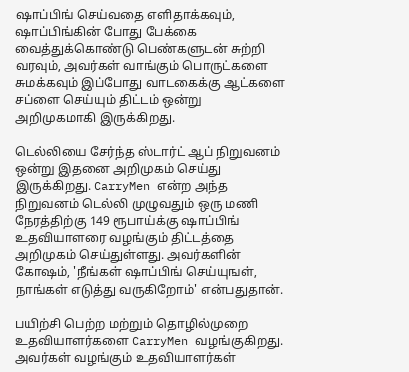ஷாப்பிங் செய்வதை எளிதாக்கவும், ஷாப்பிங்கின் போது பேக்கை வைத்துக்கொண்டு பெண்களுடன் சுற்றி வரவும், அவர்கள் வாங்கும் பொருட்களை சுமக்கவும் இப்போது வாடகைக்கு ஆட்களை சப்ளை செய்யும் திட்டம் ஒன்று அறிமுகமாகி இருக்கிறது.

டெல்லியை சேர்ந்த ஸ்டார்ட் ஆப் நிறுவனம் ஒன்று இதனை அறிமுகம் செய்து இருக்கிறது. CarryMen என்ற அந்த நிறுவனம் டெல்லி முழுவதும் ஒரு மணி நேரத்திற்கு 149 ரூபாய்க்கு ஷாப்பிங் உதவியாளரை வழங்கும் திட்டத்தை அறிமுகம் செய்துள்ளது. அவர்களின் கோஷம், 'நீங்கள் ஷாப்பிங் செய்யுஙள், நாங்கள் எடுத்து வருகிறோம்' என்பதுதான்.

பயிற்சி பெற்ற மற்றும் தொழில்முறை உதவியாளர்களை CarryMen வழங்குகிறது. அவர்கள் வழங்கும் உதவியாளர்கள்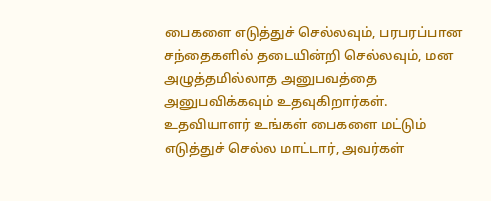பைகளை எடுத்துச் செல்லவும், பரபரப்பான சந்தைகளில் தடையின்றி செல்லவும், மன அழுத்தமில்லாத அனுபவத்தை அனுபவிக்கவும் உதவுகிறார்கள். உதவியாளர் உங்கள் பைகளை மட்டும் எடுத்துச் செல்ல மாட்டார், அவர்கள்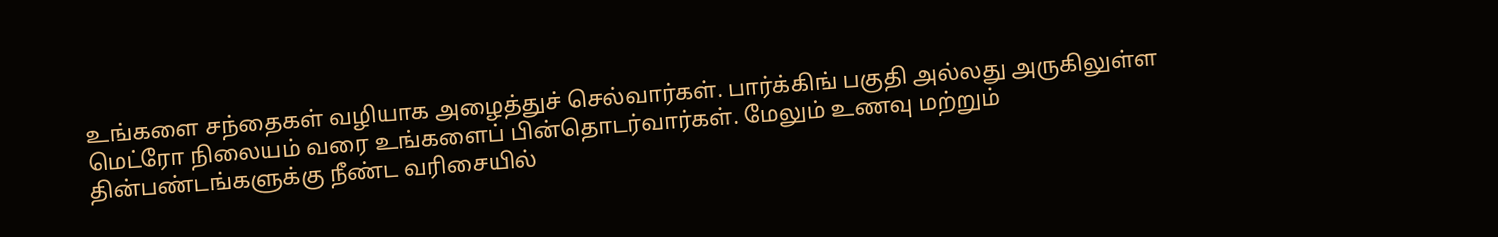உங்களை சந்தைகள் வழியாக அழைத்துச் செல்வார்கள். பார்க்கிங் பகுதி அல்லது அருகிலுள்ள மெட்ரோ நிலையம் வரை உங்களைப் பின்தொடர்வார்கள். மேலும் உணவு மற்றும் தின்பண்டங்களுக்கு நீண்ட வரிசையில்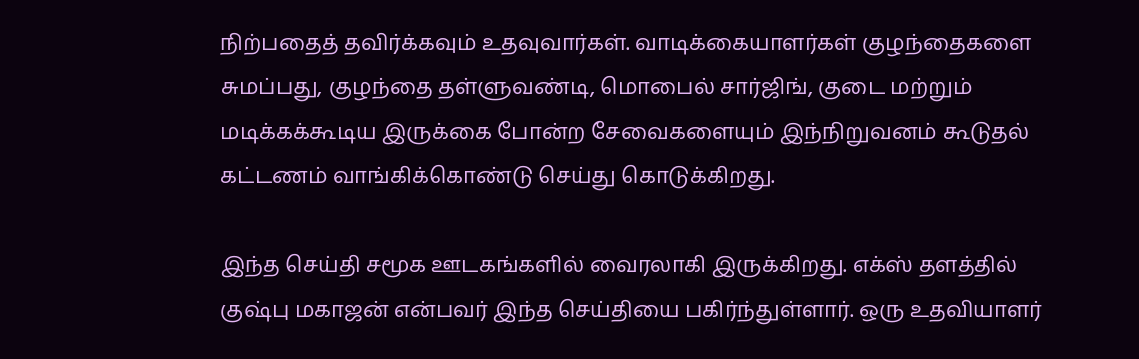நிற்பதைத் தவிர்க்கவும் உதவுவார்கள். வாடிக்கையாளர்கள் குழந்தைகளை சுமப்பது, குழந்தை தள்ளுவண்டி, மொபைல் சார்ஜிங், குடை மற்றும் மடிக்கக்கூடிய இருக்கை போன்ற சேவைகளையும் இந்நிறுவனம் கூடுதல் கட்டணம் வாங்கிக்கொண்டு செய்து கொடுக்கிறது.

இந்த செய்தி சமூக ஊடகங்களில் வைரலாகி இருக்கிறது. எக்ஸ் தளத்தில் குஷ்பு மகாஜன் என்பவர் இந்த செய்தியை பகிர்ந்துள்ளார். ஒரு உதவியாளர்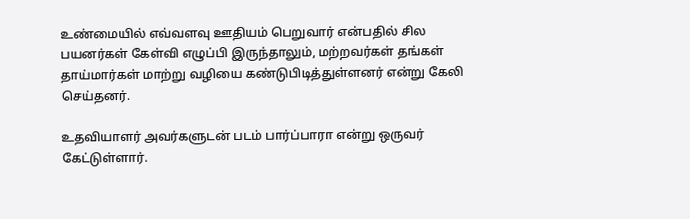உண்மையில் எவ்வளவு ஊதியம் பெறுவார் என்பதில் சில பயனர்கள் கேள்வி எழுப்பி இருந்தாலும், மற்றவர்கள் தங்கள் தாய்மார்கள் மாற்று வழியை கண்டுபிடித்துள்ளனர் என்று கேலி செய்தனர்.

உதவியாளர் அவர்களுடன் படம் பார்ப்பாரா என்று ஒருவர் கேட்டுள்ளார்.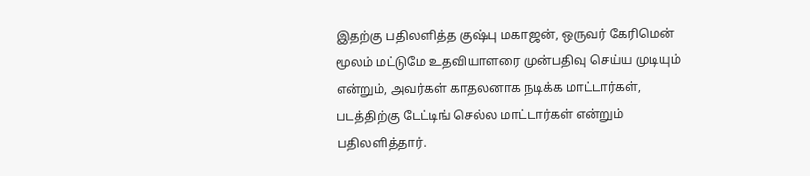இதற்கு பதிலளித்த குஷ்பு மகாஜன், ஒருவர் கேரிமென் மூலம் மட்டுமே உதவியாளரை முன்பதிவு செய்ய முடியும் என்றும், அவர்கள் காதலனாக நடிக்க மாட்டார்கள், படத்திற்கு டேட்டிங் செல்ல மாட்டார்கள் என்றும் பதிலளித்தார்.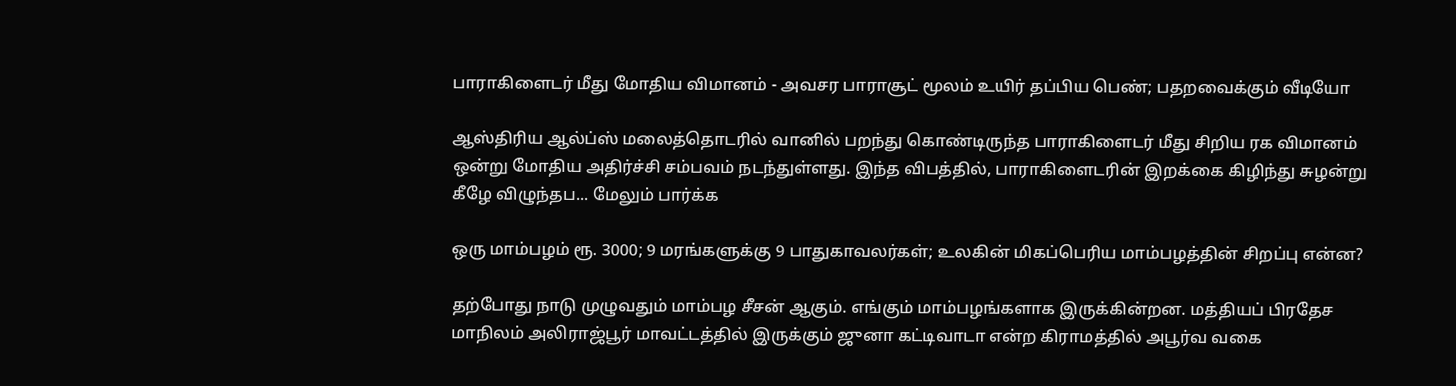பாராகிளைடர் மீது மோதிய விமானம் - அவசர பாராசூட் மூலம் உயிர் தப்பிய பெண்; பதறவைக்கும் வீடியோ

ஆஸ்திரிய ஆல்ப்ஸ் மலைத்தொடரில் வானில் பறந்து கொண்டிருந்த பாராகிளைடர் மீது சிறிய ரக விமானம் ஒன்று மோதிய அதிர்ச்சி சம்பவம் நடந்துள்ளது. இந்த விபத்தில், பாராகிளைடரின் இறக்கை கிழிந்து சுழன்று கீழே விழுந்தப... மேலும் பார்க்க

ஒரு மாம்பழம் ரூ. 3000; 9 மரங்களுக்கு 9 பாதுகாவலர்கள்; உலகின் மிகப்பெரிய மாம்பழத்தின் சிறப்பு என்ன?

தற்போது நாடு முழுவதும் மாம்பழ சீசன் ஆகும். எங்கும் மாம்பழங்களாக இருக்கின்றன. மத்தியப் பிரதேச மாநிலம் அலிராஜ்பூர் மாவட்டத்தில் இருக்கும் ஜுனா கட்டிவாடா என்ற கிராமத்தில் அபூர்வ வகை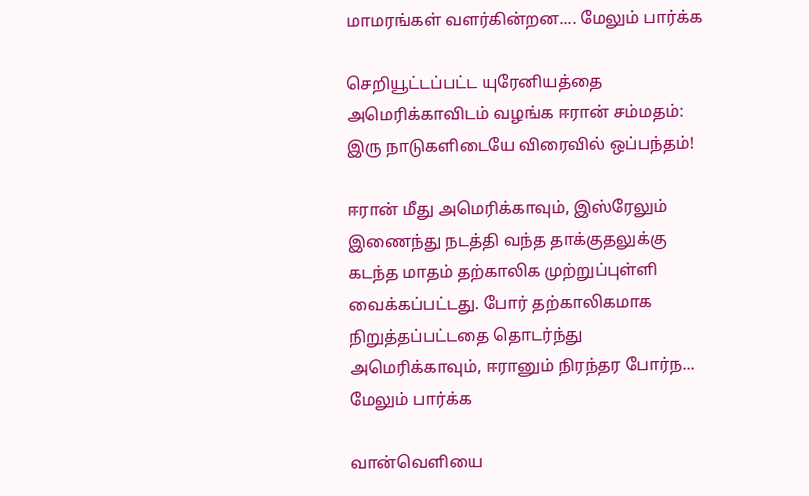மாமரங்கள் வளர்கின்றன.... மேலும் பார்க்க

செறியூட்டப்பட்ட யுரேனியத்தை அமெரிக்காவிடம் வழங்க ஈரான் சம்மதம்: இரு நாடுகளிடையே விரைவில் ஒப்பந்தம்!

ஈரான் மீது அமெரிக்காவும், இஸ்ரேலும் இணைந்து நடத்தி வந்த தாக்குதலுக்கு கடந்த மாதம் தற்காலிக முற்றுப்புள்ளி வைக்கப்பட்டது. போர் தற்காலிகமாக நிறுத்தப்பட்டதை தொடர்ந்து அமெரிக்காவும், ஈரானும் நிரந்தர போர்ந... மேலும் பார்க்க

வான்வெளியை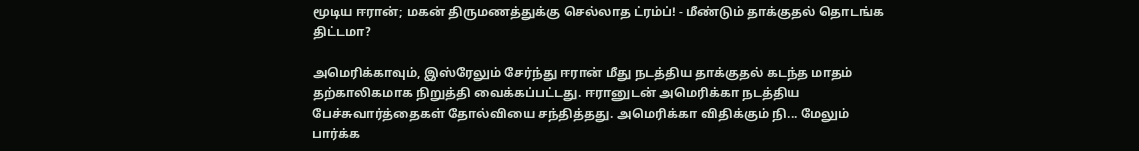மூடிய ஈரான்; மகன் திருமணத்துக்கு செல்லாத ட்ரம்ப்! - மீண்டும் தாக்குதல் தொடங்க திட்டமா?

அமெரிக்காவும், இஸ்ரேலும் சேர்ந்து ஈரான் மீது நடத்திய தாக்குதல் கடந்த மாதம் தற்காலிகமாக நிறுத்தி வைக்கப்பட்டது. ஈரானுடன் அமெரிக்கா நடத்திய பேச்சுவார்த்தைகள் தோல்வியை சந்தித்தது. அமெரிக்கா விதிக்கும் நி... மேலும் பார்க்க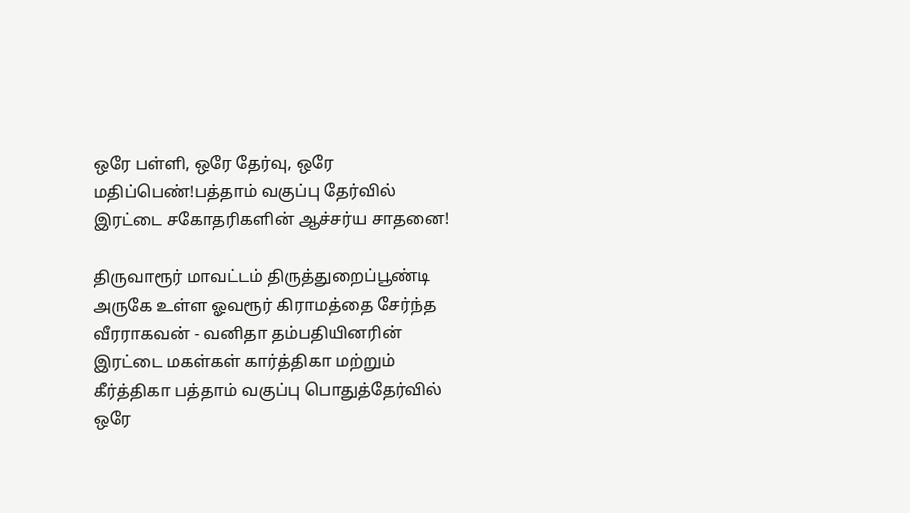ஒரே பள்ளி, ஒரே தேர்வு, ஒரே மதிப்பெண்!பத்தாம் வகுப்பு தேர்வில் இரட்டை சகோதரிகளின் ஆச்சர்ய சாதனை!

திருவாரூர் மாவட்டம் திருத்துறைப்பூண்டி அருகே உள்ள ஓவரூர் கிராமத்தை சேர்ந்த வீரராகவன் - வனிதா தம்பதியினரின் இரட்டை மகள்கள் கார்த்திகா மற்றும் கீர்த்திகா பத்தாம் வகுப்பு பொதுத்தேர்வில் ஒரே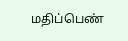மதிப்பெண்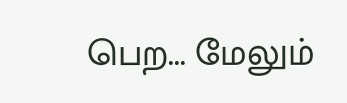பெற... மேலும்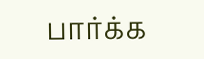பார்க்க